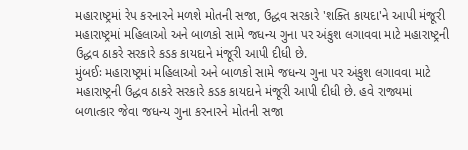મહારાષ્ટ્રમાં રેપ કરનારને મળશે મોતની સજા, ઉદ્ધવ સરકારે 'શક્તિ કાયદા'ને આપી મંજૂરી
મહારાષ્ટ્રમાં મહિલાઓ અને બાળકો સામે જધન્ય ગુના પર અંકુશ લગાવવા માટે મહારાષ્ટ્રની ઉદ્ધવ ઠાકરે સરકારે કડક કાયદાને મંજૂરી આપી દીધી છે.
મુંબઈઃ મહારાષ્ટ્રમાં મહિલાઓ અને બાળકો સામે જધન્ય ગુના પર અંકુશ લગાવવા માટે મહારાષ્ટ્રની ઉદ્ધવ ઠાકરે સરકારે કડક કાયદાને મંજૂરી આપી દીધી છે. હવે રાજ્યમાં બળાત્કાર જેવા જધન્ય ગુના કરનારને મોતની સજા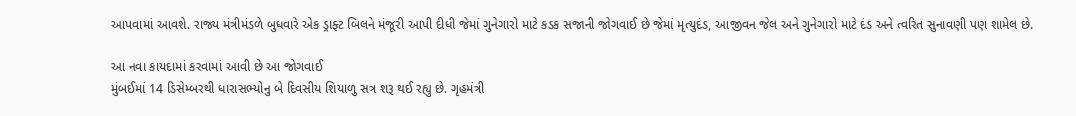આપવામાં આવશે. રાજ્ય મંત્રીમંડળે બુધવારે એક ડ્રાફ્ટ બિલને મંજૂરી આપી દીધી જેમાં ગુનેગારો માટે કડક સજાની જોગવાઈ છે જેમાં મૃત્યુદંડ, આજીવન જેલ અને ગુનેગારો માટે દંડ અને ત્વરિત સુનાવણી પણ શામેલ છે.

આ નવા કાયદામાં કરવામાં આવી છે આ જોગવાઈ
મુંબઈમાં 14 ડિસેમ્બરથી ધારાસભ્યોનુ બે દિવસીય શિયાળુ સત્ર શરૂ થઈ રહ્યુ છે. ગૃહમંત્રી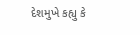દેશમુખે કહ્યુ કે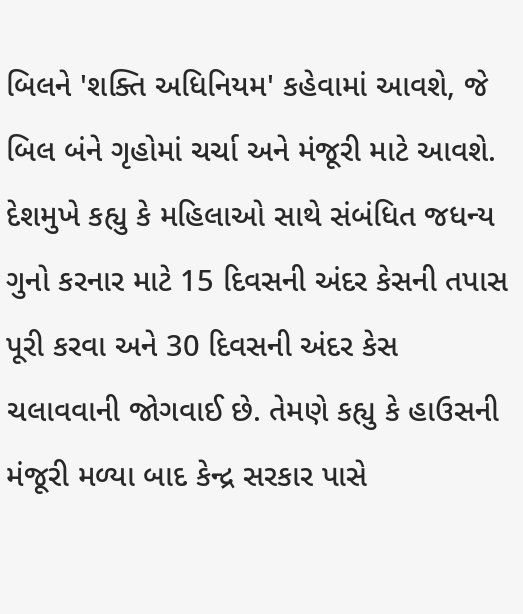બિલને 'શક્તિ અધિનિયમ' કહેવામાં આવશે, જે બિલ બંને ગૃહોમાં ચર્ચા અને મંજૂરી માટે આવશે. દેશમુખે કહ્યુ કે મહિલાઓ સાથે સંબંધિત જધન્ય ગુનો કરનાર માટે 15 દિવસની અંદર કેસની તપાસ પૂરી કરવા અને 30 દિવસની અંદર કેસ ચલાવવાની જોગવાઈ છે. તેમણે કહ્યુ કે હાઉસની મંજૂરી મળ્યા બાદ કેન્દ્ર સરકાર પાસે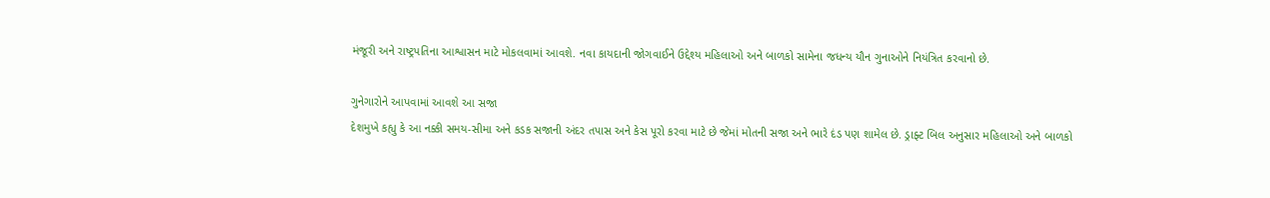મંજૂરી અને રાષ્ટ્રપતિના આશ્વાસન માટે મોકલવામાં આવશે. નવા કાયદાની જોગવાઈને ઉદ્દેશ્ય મહિલાઓ અને બાળકો સામેના જધન્ય યૌન ગુનાઓને નિયંત્રિત કરવાનો છે.

ગુનેગારોને આપવામાં આવશે આ સજા
દેશમુખે કહ્યુ કે આ નક્કી સમય-સીમા અને કડક સજાની અંદર તપાસ અને કેસ પૂરો કરવા માટે છે જેમાં મોતની સજા અને ભારે દંડ પણ શામેલ છે. ડ્રાફ્ટ બિલ અનુસાર મહિલાઓ અને બાળકો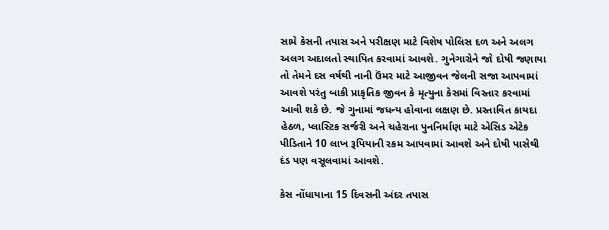સામે કેસની તપાસ અને પરીક્ષણ માટે વિશેષ પોલિસ દળ અને અલગ અલગ અદાલતો સ્થાપિત કરવામાં આવશે. ગુનેગારોને જો દોષી જણાયા તો તેમને દસ વર્ષથી નાની ઉંમર માટે આજીવન જેલની સજા આપવામાં આવશે પરંતુ બાકી પ્રાકૃતિક જીવન કે મૃત્યુના કેસમાં વિસ્તાર કરવામાં આવી શકે છે. જે ગુનામાં જધન્ય હોવાના લક્ષણ છે. પ્રસ્તાવિત કાયદા હેઠળ, પ્લાસ્ટિક સર્જરી અને ચહેરાના પુનનિર્માણ માટે એસિડ એટેક પીડિતાને 10 લાખ રૂપિયાની રકમ આપવામાં આવશે અને દોષી પાસેથી દંડ પણ વસૂલવામાં આવશે.

કેસ નોંધાયાના 15 દિવસની અંદર તપાસ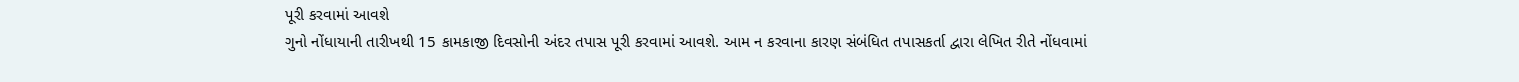પૂરી કરવામાં આવશે
ગુનો નોંધાયાની તારીખથી 15 કામકાજી દિવસોની અંદર તપાસ પૂરી કરવામાં આવશે. આમ ન કરવાના કારણ સંબંધિત તપાસકર્તા દ્વારા લેખિત રીતે નોંધવામાં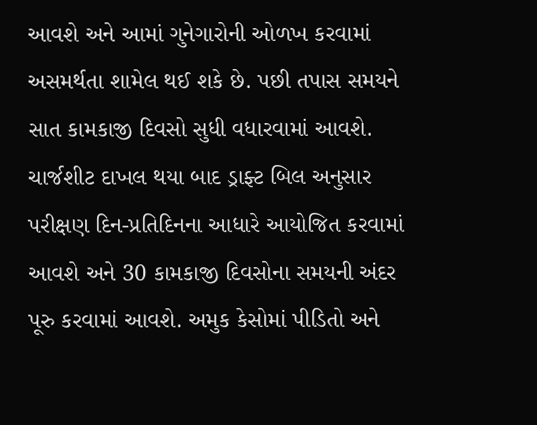આવશે અને આમાં ગુનેગારોની ઓળખ કરવામાં અસમર્થતા શામેલ થઈ શકે છે. પછી તપાસ સમયને સાત કામકાજી દિવસો સુધી વધારવામાં આવશે. ચાર્જશીટ દાખલ થયા બાદ ડ્રાફ્ટ બિલ અનુસાર પરીક્ષણ દિન-પ્રતિદિનના આધારે આયોજિત કરવામાં આવશે અને 30 કામકાજી દિવસોના સમયની અંદર પૂરુ કરવામાં આવશે. અમુક કેસોમાં પીડિતો અને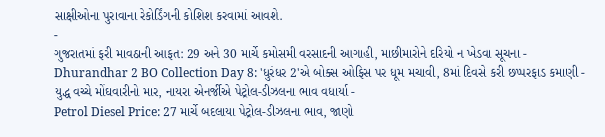સાક્ષીઓના પુરાવાના રેકોર્ડિંગની કોશિશ કરવામાં આવશે.
-
ગુજરાતમાં ફરી માવઠાની આફત: 29 અને 30 માર્ચે કમોસમી વરસાદની આગાહી, માછીમારોને દરિયો ન ખેડવા સૂચના -
Dhurandhar 2 BO Collection Day 8: 'ધુરંધર 2'એ બોક્સ ઓફિસ પર ધૂમ મચાવી, 8માં દિવસે કરી છપ્પરફાડ કમાણી -
યુદ્ધ વચ્ચે મોંઘવારીનો માર, નાયરા એનર્જીએ પેટ્રોલ-ડીઝલના ભાવ વધાર્યા -
Petrol Diesel Price: 27 માર્ચે બદલાયા પેટ્રોલ-ડીઝલના ભાવ, જાણો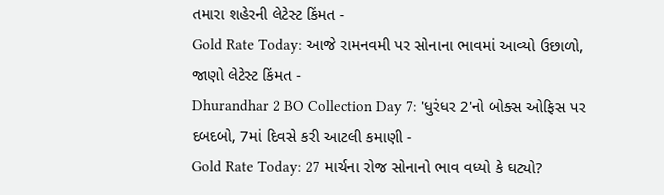તમારા શહેરની લેટેસ્ટ કિંમત -
Gold Rate Today: આજે રામનવમી પર સોનાના ભાવમાં આવ્યો ઉછાળો, જાણો લેટેસ્ટ કિંમત -
Dhurandhar 2 BO Collection Day 7: 'ધુરંધર 2'નો બોક્સ ઓફિસ પર દબદબો, 7માં દિવસે કરી આટલી કમાણી -
Gold Rate Today: 27 માર્ચના રોજ સોનાનો ભાવ વધ્યો કે ઘટ્યો?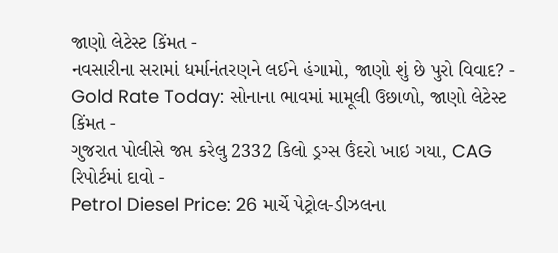જાણો લેટેસ્ટ કિંમત -
નવસારીના સરામાં ધર્માનંતરણને લઈને હંગામો, જાણો શું છે પુરો વિવાદ? -
Gold Rate Today: સોનાના ભાવમાં મામૂલી ઉછાળો, જાણો લેટેસ્ટ કિંમત -
ગુજરાત પોલીસે જપ્ત કરેલુ 2332 કિલો ડ્રગ્સ ઉંદરો ખાઇ ગયા, CAG રિપોર્ટમાં દાવો -
Petrol Diesel Price: 26 માર્ચે પેટ્રોલ-ડીઝલના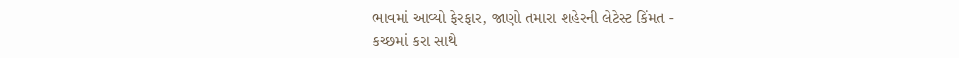ભાવમાં આવ્યો ફેરફાર, જાણો તમારા શહેરની લેટેસ્ટ કિંમત -
કચ્છમાં કરા સાથે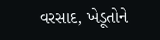વરસાદ, ખેડૂતોને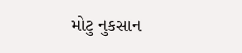મોટુ નુકસાન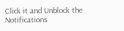Click it and Unblock the Notifications